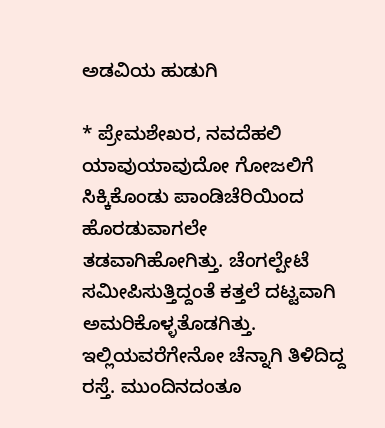ಅಡವಿಯ ಹುಡುಗಿ

* ಪ್ರೇಮಶೇಖರ, ನವದೆಹಲಿ
ಯಾವುಯಾವುದೋ ಗೋಜಲಿಗೆ ಸಿಕ್ಕಿಕೊಂಡು ಪಾಂಡಿಚೆರಿಯಿಂದ ಹೊರಡುವಾಗಲೇ ತಡವಾಗಿಹೋಗಿತ್ತು. ಚೆಂಗಲ್ಪೇಟೆ ಸಮೀಪಿಸುತ್ತಿದ್ದಂತೆ ಕತ್ತಲೆ ದಟ್ಟವಾಗಿ ಅಮರಿಕೊಳ್ಳತೊಡಗಿತ್ತು. ಇಲ್ಲಿಯವರೆಗೇನೋ ಚೆನ್ನಾಗಿ ತಿಳಿದಿದ್ದ ರಸ್ತೆ. ಮುಂದಿನದಂತೂ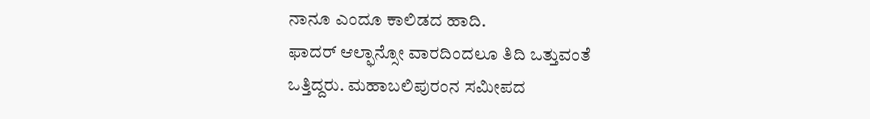ನಾನೂ ಎಂದೂ ಕಾಲಿಡದ ಹಾದಿ.
ಫಾದರ್ ಆಲ್ಫಾನ್ಸೋ ವಾರದಿಂದಲೂ ತಿದಿ ಒತ್ತುವಂತೆ ಒತ್ತಿದ್ದರು. ಮಹಾಬಲಿಪುರಂನ ಸಮೀಪದ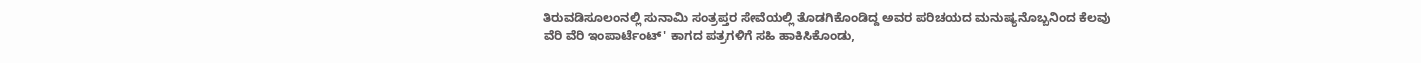ತಿರುವಡಿಸೂಲಂನಲ್ಲಿ ಸುನಾಮಿ ಸಂತ್ರಪ್ತರ ಸೇವೆಯಲ್ಲಿ ತೊಡಗಿಕೊಂಡಿದ್ದ ಅವರ ಪರಿಚಯದ ಮನುಷ್ಯನೊಬ್ಬನಿಂದ ಕೆಲವು ವೆರಿ ವೆರಿ ಇಂಪಾರ್ಟೆಂಟ್' ಕಾಗದ ಪತ್ರಗಳಿಗೆ ಸಹಿ ಹಾಕಿಸಿಕೊಂಡು,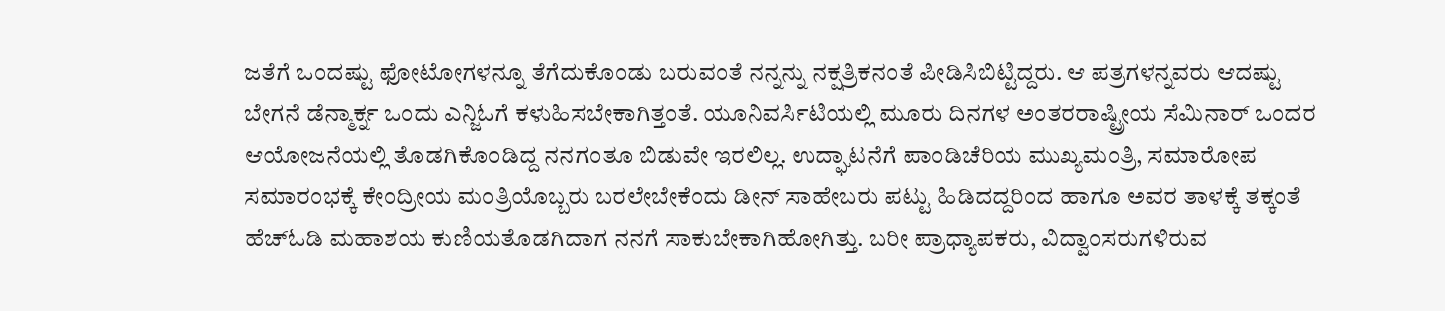ಜತೆಗೆ ಒಂದಷ್ಟು ಫೋಟೋಗಳನ್ನೂ ತೆಗೆದುಕೊಂಡು ಬರುವಂತೆ ನನ್ನನ್ನು ನಕ್ಷತ್ರಿಕನಂತೆ ಪೀಡಿಸಿಬಿಟ್ಟಿದ್ದರು. ಆ ಪತ್ರಗಳನ್ನವರು ಆದಷ್ಟು ಬೇಗನೆ ಡೆನ್ಮಾರ್ಕ್ನ ಒಂದು ಎನ್ಜಿಓಗೆ ಕಳುಹಿಸಬೇಕಾಗಿತ್ತಂತೆ. ಯೂನಿವರ್ಸಿಟಿಯಲ್ಲಿ ಮೂರು ದಿನಗಳ ಅಂತರರಾಷ್ಟ್ರೀಯ ಸೆಮಿನಾರ್ ಒಂದರ ಆಯೋಜನೆಯಲ್ಲಿ ತೊಡಗಿಕೊಂಡಿದ್ದ ನನಗಂತೂ ಬಿಡುವೇ ಇರಲಿಲ್ಲ. ಉದ್ಘಾಟನೆಗೆ ಪಾಂಡಿಚೆರಿಯ ಮುಖ್ಯಮಂತ್ರಿ, ಸಮಾರೋಪ ಸಮಾರಂಭಕ್ಕೆ ಕೇಂದ್ರೀಯ ಮಂತ್ರಿಯೊಬ್ಬರು ಬರಲೇಬೇಕೆಂದು ಡೀನ್ ಸಾಹೇಬರು ಪಟ್ಟು ಹಿಡಿದದ್ದರಿಂದ ಹಾಗೂ ಅವರ ತಾಳಕ್ಕೆ ತಕ್ಕಂತೆ ಹೆಚ್ಓಡಿ ಮಹಾಶಯ ಕುಣಿಯತೊಡಗಿದಾಗ ನನಗೆ ಸಾಕುಬೇಕಾಗಿಹೋಗಿತ್ತು. ಬರೀ ಪ್ರಾಧ್ಯಾಪಕರು, ವಿದ್ವಾಂಸರುಗಳಿರುವ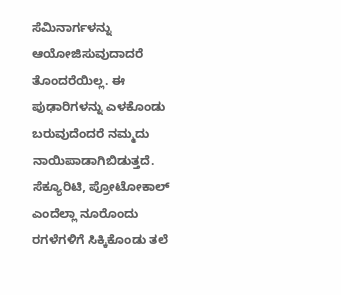ಸೆಮಿನಾರ್ಗಳನ್ನು ಆಯೋಜಿಸುವುದಾದರೆ ತೊಂದರೆಯಿಲ್ಲ. ಈ ಪುಢಾರಿಗಳನ್ನು ಎಳಕೊಂಡು ಬರುವುದೆಂದರೆ ನಮ್ಮದು ನಾಯಿಪಾಡಾಗಿಬಿಡುತ್ತದೆ. ಸೆಕ್ಯೂರಿಟಿ, ಪ್ರೋಟೋಕಾಲ್ ಎಂದೆಲ್ಲಾ ನೂರೊಂದು ರಗಳೆಗಳಿಗೆ ಸಿಕ್ಕಿಕೊಂಡು ತಲೆ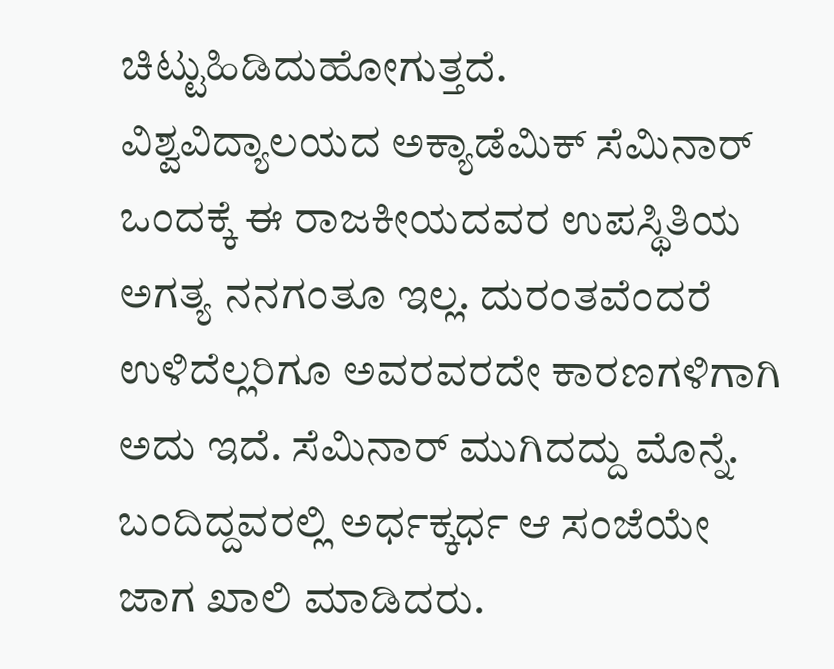ಚಿಟ್ಟುಹಿಡಿದುಹೋಗುತ್ತದೆ.
ವಿಶ್ವವಿದ್ಯಾಲಯದ ಅಕ್ಯಾಡೆಮಿಕ್ ಸೆಮಿನಾರ್ ಒಂದಕ್ಕೆ ಈ ರಾಜಕೀಯದವರ ಉಪಸ್ಥಿತಿಯ ಅಗತ್ಯ ನನಗಂತೂ ಇಲ್ಲ. ದುರಂತವೆಂದರೆ ಉಳಿದೆಲ್ಲರಿಗೂ ಅವರವರದೇ ಕಾರಣಗಳಿಗಾಗಿ ಅದು ಇದೆ. ಸೆಮಿನಾರ್ ಮುಗಿದದ್ದು ಮೊನ್ನೆ. ಬಂದಿದ್ದವರಲ್ಲಿ ಅರ್ಧಕ್ಕರ್ಧ ಆ ಸಂಜೆಯೇ ಜಾಗ ಖಾಲಿ ಮಾಡಿದರು.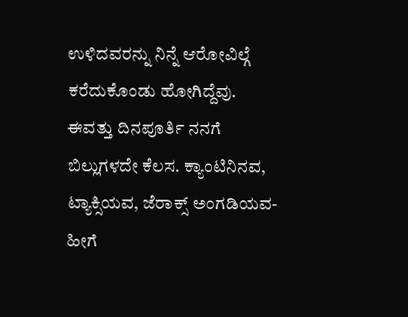ಉಳಿದವರನ್ನು ನಿನ್ನೆ ಆರೋವಿಲ್ಗೆ ಕರೆದುಕೊಂಡು ಹೋಗಿದ್ದೆವು. ಈವತ್ತು ದಿನಪೂರ್ತಿ ನನಗೆ ಬಿಲ್ಲುಗಳದೇ ಕೆಲಸ. ಕ್ಯಾಂಟಿನಿನವ, ಟ್ಯಾಕ್ಸಿಯವ, ಜೆರಾಕ್ಸ್ ಅಂಗಡಿಯವ- ಹೀಗೆ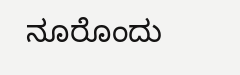ನೂರೊಂದು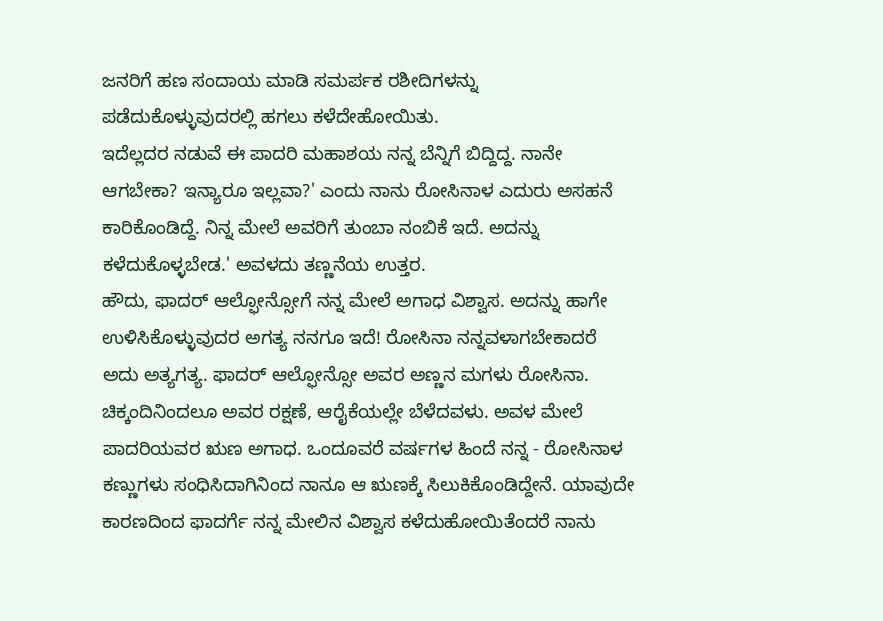ಜನರಿಗೆ ಹಣ ಸಂದಾಯ ಮಾಡಿ ಸಮರ್ಪಕ ರಶೀದಿಗಳನ್ನು ಪಡೆದುಕೊಳ್ಳುವುದರಲ್ಲಿ ಹಗಲು ಕಳೆದೇಹೋಯಿತು.
ಇದೆಲ್ಲದರ ನಡುವೆ ಈ ಪಾದರಿ ಮಹಾಶಯ ನನ್ನ ಬೆನ್ನಿಗೆ ಬಿದ್ದಿದ್ದ. ನಾನೇ ಆಗಬೇಕಾ? ಇನ್ಯಾರೂ ಇಲ್ಲವಾ?' ಎಂದು ನಾನು ರೋಸಿನಾಳ ಎದುರು ಅಸಹನೆ ಕಾರಿಕೊಂಡಿದ್ದೆ. ನಿನ್ನ ಮೇಲೆ ಅವರಿಗೆ ತುಂಬಾ ನಂಬಿಕೆ ಇದೆ. ಅದನ್ನು ಕಳೆದುಕೊಳ್ಳಬೇಡ.' ಅವಳದು ತಣ್ಣನೆಯ ಉತ್ತರ.
ಹೌದು, ಫಾದರ್ ಆಲ್ಫೋನ್ಸೋಗೆ ನನ್ನ ಮೇಲೆ ಅಗಾಧ ವಿಶ್ವಾಸ. ಅದನ್ನು ಹಾಗೇ ಉಳಿಸಿಕೊಳ್ಳುವುದರ ಅಗತ್ಯ ನನಗೂ ಇದೆ! ರೋಸಿನಾ ನನ್ನವಳಾಗಬೇಕಾದರೆ ಅದು ಅತ್ಯಗತ್ಯ. ಫಾದರ್ ಆಲ್ಫೋನ್ಸೋ ಅವರ ಅಣ್ಣನ ಮಗಳು ರೋಸಿನಾ. ಚಿಕ್ಕಂದಿನಿಂದಲೂ ಅವರ ರಕ್ಷಣೆ, ಆರೈಕೆಯಲ್ಲೇ ಬೆಳೆದವಳು. ಅವಳ ಮೇಲೆ ಪಾದರಿಯವರ ಋಣ ಅಗಾಧ. ಒಂದೂವರೆ ವರ್ಷಗಳ ಹಿಂದೆ ನನ್ನ - ರೋಸಿನಾಳ ಕಣ್ಣುಗಳು ಸಂಧಿಸಿದಾಗಿನಿಂದ ನಾನೂ ಆ ಋಣಕ್ಕೆ ಸಿಲುಕಿಕೊಂಡಿದ್ದೇನೆ. ಯಾವುದೇ ಕಾರಣದಿಂದ ಫಾದರ್ಗೆ ನನ್ನ ಮೇಲಿನ ವಿಶ್ವಾಸ ಕಳೆದುಹೋಯಿತೆಂದರೆ ನಾನು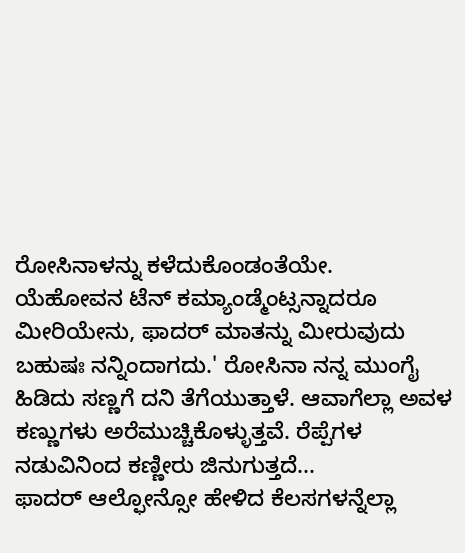ರೋಸಿನಾಳನ್ನು ಕಳೆದುಕೊಂಡಂತೆಯೇ.
ಯೆಹೋವನ ಟೆನ್ ಕಮ್ಯಾಂಡ್ಮೆಂಟ್ಸನ್ನಾದರೂ ಮೀರಿಯೇನು, ಫಾದರ್ ಮಾತನ್ನು ಮೀರುವುದು ಬಹುಷಃ ನನ್ನಿಂದಾಗದು.' ರೋಸಿನಾ ನನ್ನ ಮುಂಗೈ ಹಿಡಿದು ಸಣ್ಣಗೆ ದನಿ ತೆಗೆಯುತ್ತಾಳೆ. ಆವಾಗೆಲ್ಲಾ ಅವಳ ಕಣ್ಣುಗಳು ಅರೆಮುಚ್ಚಿಕೊಳ್ಳುತ್ತವೆ. ರೆಪ್ಪೆಗಳ ನಡುವಿನಿಂದ ಕಣ್ಣೀರು ಜಿನುಗುತ್ತದೆ...
ಫಾದರ್ ಆಲ್ಫೋನ್ಸೋ ಹೇಳಿದ ಕೆಲಸಗಳನ್ನೆಲ್ಲಾ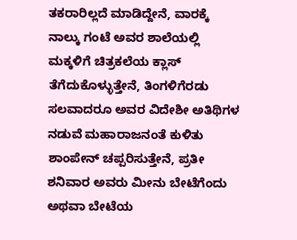ತಕರಾರಿಲ್ಲದೆ ಮಾಡಿದ್ದೇನೆ, ವಾರಕ್ಕೆ ನಾಲ್ಕು ಗಂಟೆ ಅವರ ಶಾಲೆಯಲ್ಲಿ ಮಕ್ಕಳಿಗೆ ಚಿತ್ರಕಲೆಯ ಕ್ಲಾಸ್ ತೆಗೆದುಕೊಳ್ಳುತ್ತೇನೆ, ತಿಂಗಳಿಗೆರಡು ಸಲವಾದರೂ ಅವರ ವಿದೇಶೀ ಅತಿಥಿಗಳ ನಡುವೆ ಮಹಾರಾಜನಂತೆ ಕುಳಿತು ಶಾಂಪೇನ್ ಚಪ್ಪರಿಸುತ್ತೇನೆ, ಪ್ರತೀ ಶನಿವಾರ ಅವರು ಮೀನು ಬೇಟೆಗೆಂದು ಅಥವಾ ಬೇಟೆಯ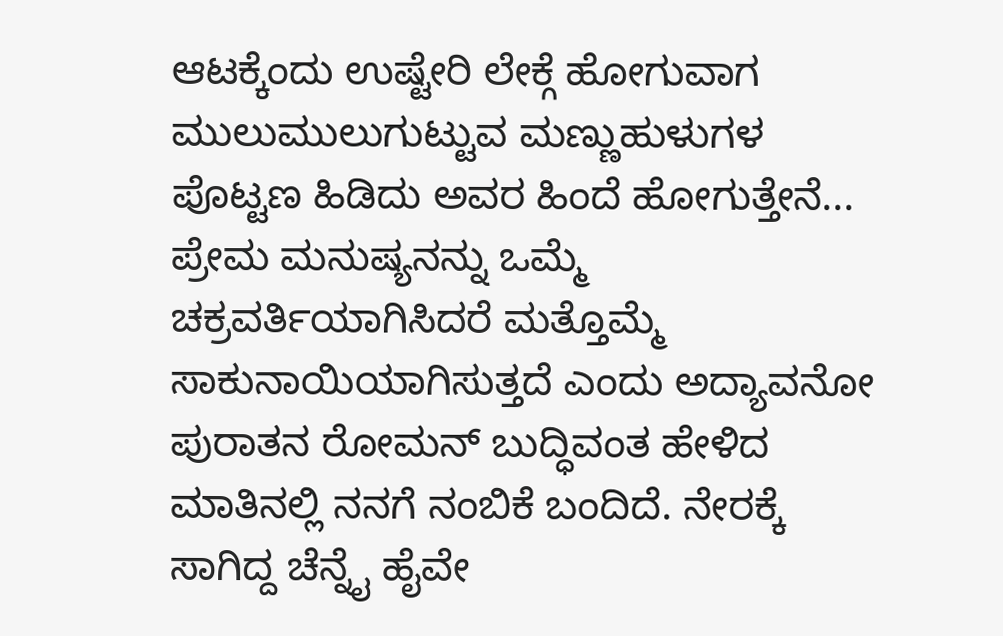ಆಟಕ್ಕೆಂದು ಉಷ್ಟೇರಿ ಲೇಕ್ಗೆ ಹೋಗುವಾಗ ಮುಲುಮುಲುಗುಟ್ಟುವ ಮಣ್ಣುಹುಳುಗಳ ಪೊಟ್ಟಣ ಹಿಡಿದು ಅವರ ಹಿಂದೆ ಹೋಗುತ್ತೇನೆ...
ಪ್ರೇಮ ಮನುಷ್ಯನನ್ನು ಒಮ್ಮೆ ಚಕ್ರವರ್ತಿಯಾಗಿಸಿದರೆ ಮತ್ತೊಮ್ಮೆ ಸಾಕುನಾಯಿಯಾಗಿಸುತ್ತದೆ ಎಂದು ಅದ್ಯಾವನೋ ಪುರಾತನ ರೋಮನ್ ಬುದ್ಧಿವಂತ ಹೇಳಿದ ಮಾತಿನಲ್ಲಿ ನನಗೆ ನಂಬಿಕೆ ಬಂದಿದೆ. ನೇರಕ್ಕೆ ಸಾಗಿದ್ದ ಚೆನ್ನೈ ಹೈವೇ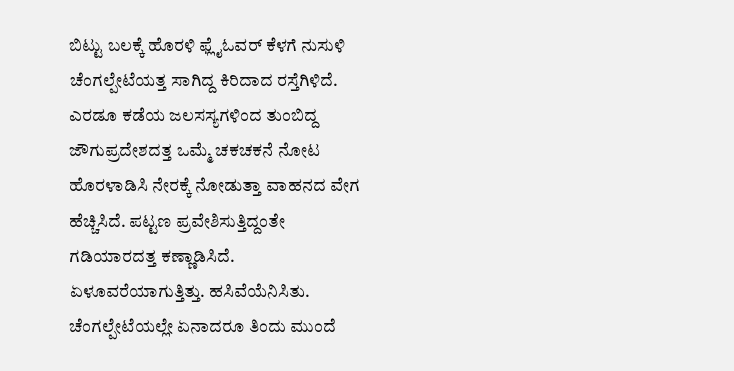ಬಿಟ್ಟು ಬಲಕ್ಕೆ ಹೊರಳಿ ಫ್ಲೈಓವರ್ ಕೆಳಗೆ ನುಸುಳಿ ಚೆಂಗಲ್ಪೇಟೆಯತ್ತ ಸಾಗಿದ್ದ ಕಿರಿದಾದ ರಸ್ತೆಗಿಳಿದೆ. ಎರಡೂ ಕಡೆಯ ಜಲಸಸ್ಯಗಳಿಂದ ತುಂಬಿದ್ದ ಜೌಗುಪ್ರದೇಶದತ್ತ ಒಮ್ಮೆ ಚಕಚಕನೆ ನೋಟ ಹೊರಳಾಡಿಸಿ ನೇರಕ್ಕೆ ನೋಡುತ್ತಾ ವಾಹನದ ವೇಗ ಹೆಚ್ಚಿಸಿದೆ. ಪಟ್ಟಣ ಪ್ರವೇಶಿಸುತ್ತಿದ್ದಂತೇ ಗಡಿಯಾರದತ್ತ ಕಣ್ಣಾಡಿಸಿದೆ. ಏಳೂವರೆಯಾಗುತ್ತಿತ್ತು. ಹಸಿವೆಯೆನಿಸಿತು. ಚೆಂಗಲ್ಪೇಟೆಯಲ್ಲೇ ಏನಾದರೂ ತಿಂದು ಮುಂದೆ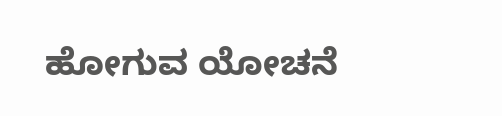ಹೋಗುವ ಯೋಚನೆ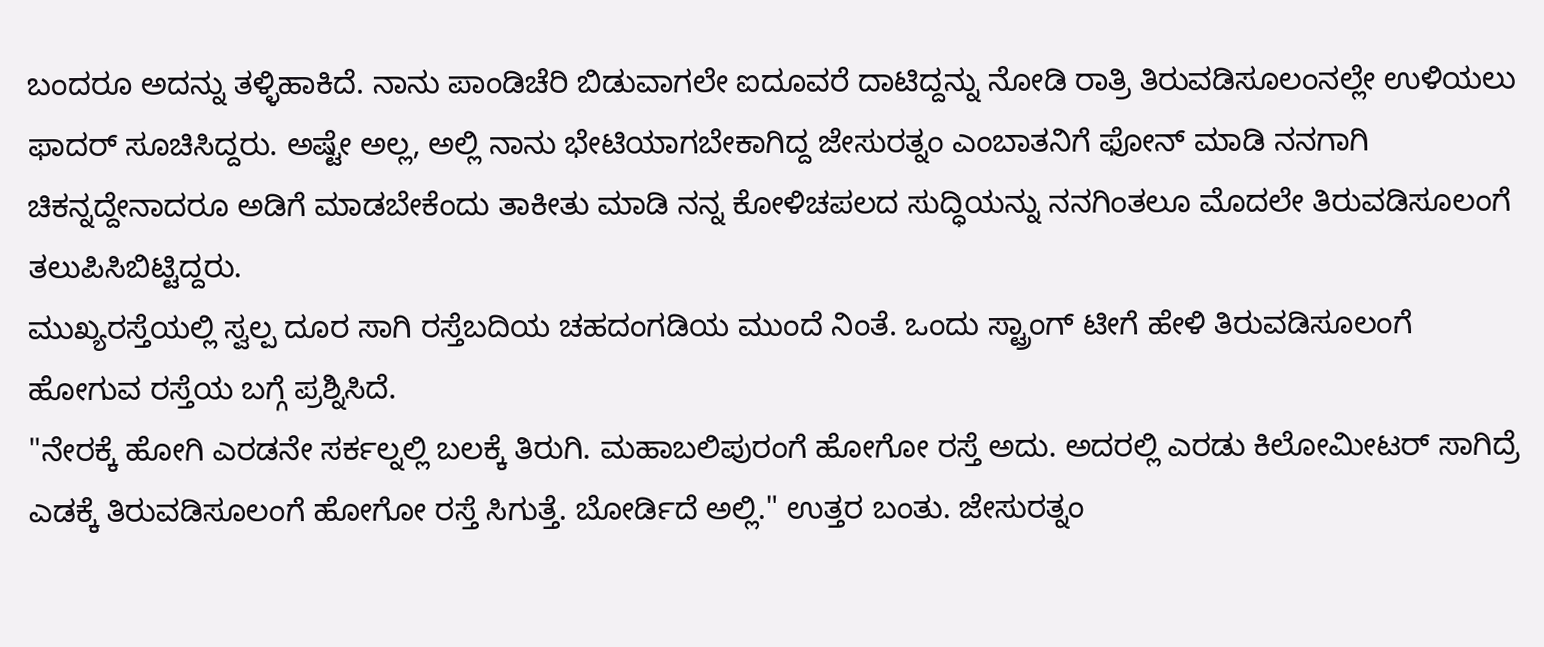ಬಂದರೂ ಅದನ್ನು ತಳ್ಳಿಹಾಕಿದೆ. ನಾನು ಪಾಂಡಿಚೆರಿ ಬಿಡುವಾಗಲೇ ಐದೂವರೆ ದಾಟಿದ್ದನ್ನು ನೋಡಿ ರಾತ್ರಿ ತಿರುವಡಿಸೂಲಂನಲ್ಲೇ ಉಳಿಯಲು ಫಾದರ್ ಸೂಚಿಸಿದ್ದರು. ಅಷ್ಟೇ ಅಲ್ಲ, ಅಲ್ಲಿ ನಾನು ಭೇಟಿಯಾಗಬೇಕಾಗಿದ್ದ ಜೇಸುರತ್ನಂ ಎಂಬಾತನಿಗೆ ಫೋನ್ ಮಾಡಿ ನನಗಾಗಿ ಚಿಕನ್ನದ್ದೇನಾದರೂ ಅಡಿಗೆ ಮಾಡಬೇಕೆಂದು ತಾಕೀತು ಮಾಡಿ ನನ್ನ ಕೋಳಿಚಪಲದ ಸುದ್ಧಿಯನ್ನು ನನಗಿಂತಲೂ ಮೊದಲೇ ತಿರುವಡಿಸೂಲಂಗೆ ತಲುಪಿಸಿಬಿಟ್ಟಿದ್ದರು.
ಮುಖ್ಯರಸ್ತೆಯಲ್ಲಿ ಸ್ವಲ್ಪ ದೂರ ಸಾಗಿ ರಸ್ತೆಬದಿಯ ಚಹದಂಗಡಿಯ ಮುಂದೆ ನಿಂತೆ. ಒಂದು ಸ್ಟ್ರಾಂಗ್ ಟೀಗೆ ಹೇಳಿ ತಿರುವಡಿಸೂಲಂಗೆ ಹೋಗುವ ರಸ್ತೆಯ ಬಗ್ಗೆ ಪ್ರಶ್ನಿಸಿದೆ.
"ನೇರಕ್ಕೆ ಹೋಗಿ ಎರಡನೇ ಸರ್ಕಲ್ನಲ್ಲಿ ಬಲಕ್ಕೆ ತಿರುಗಿ. ಮಹಾಬಲಿಪುರಂಗೆ ಹೋಗೋ ರಸ್ತೆ ಅದು. ಅದರಲ್ಲಿ ಎರಡು ಕಿಲೋಮೀಟರ್ ಸಾಗಿದ್ರೆ ಎಡಕ್ಕೆ ತಿರುವಡಿಸೂಲಂಗೆ ಹೋಗೋ ರಸ್ತೆ ಸಿಗುತ್ತೆ. ಬೋರ್ಡಿದೆ ಅಲ್ಲಿ." ಉತ್ತರ ಬಂತು. ಜೇಸುರತ್ನಂ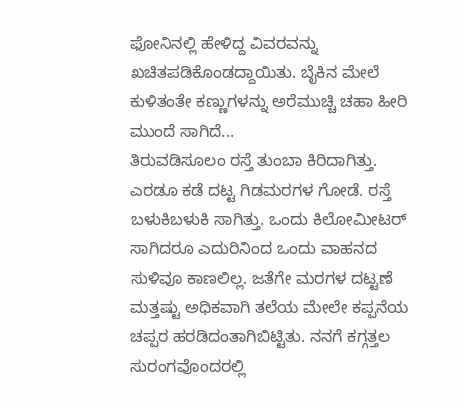ಫೋನಿನಲ್ಲಿ ಹೇಳಿದ್ದ ವಿವರವನ್ನು ಖಚಿತಪಡಿಕೊಂಡದ್ದಾಯಿತು. ಬೈಕಿನ ಮೇಲೆ ಕುಳಿತಂತೇ ಕಣ್ಣುಗಳನ್ನು ಅರೆಮುಚ್ಚಿ ಚಹಾ ಹೀರಿ ಮುಂದೆ ಸಾಗಿದೆ...
ತಿರುವಡಿಸೂಲಂ ರಸ್ತೆ ತುಂಬಾ ಕಿರಿದಾಗಿತ್ತು. ಎರಡೂ ಕಡೆ ದಟ್ಟ ಗಿಡಮರಗಳ ಗೋಡೆ. ರಸ್ತೆ ಬಳುಕಿಬಳುಕಿ ಸಾಗಿತ್ತು. ಒಂದು ಕಿಲೋಮೀಟರ್ ಸಾಗಿದರೂ ಎದುರಿನಿಂದ ಒಂದು ವಾಹನದ ಸುಳಿವೂ ಕಾಣಲಿಲ್ಲ. ಜತೆಗೇ ಮರಗಳ ದಟ್ಟಣೆ ಮತ್ತಷ್ಟು ಅಧಿಕವಾಗಿ ತಲೆಯ ಮೇಲೇ ಕಪ್ಪನೆಯ ಚಪ್ಪರ ಹರಡಿದಂತಾಗಿಬಿಟ್ಟಿತು. ನನಗೆ ಕಗ್ಗತ್ತಲ ಸುರಂಗವೊಂದರಲ್ಲಿ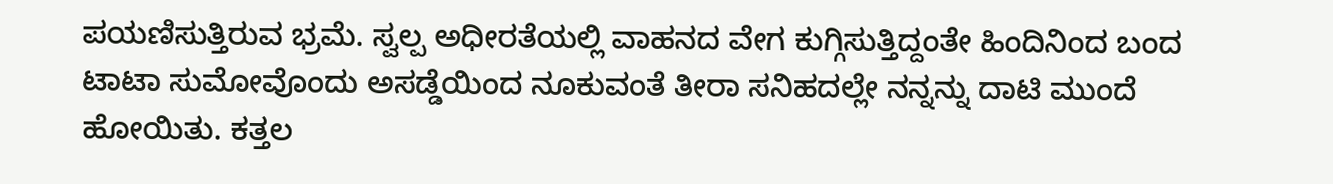ಪಯಣಿಸುತ್ತಿರುವ ಭ್ರಮೆ. ಸ್ವಲ್ಪ ಅಧೀರತೆಯಲ್ಲಿ ವಾಹನದ ವೇಗ ಕುಗ್ಗಿಸುತ್ತಿದ್ದಂತೇ ಹಿಂದಿನಿಂದ ಬಂದ ಟಾಟಾ ಸುಮೋವೊಂದು ಅಸಡ್ಡೆಯಿಂದ ನೂಕುವಂತೆ ತೀರಾ ಸನಿಹದಲ್ಲೇ ನನ್ನನ್ನು ದಾಟಿ ಮುಂದೆ ಹೋಯಿತು. ಕತ್ತಲ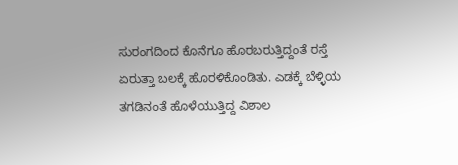ಸುರಂಗದಿಂದ ಕೊನೆಗೂ ಹೊರಬರುತ್ತಿದ್ದಂತೆ ರಸ್ತೆ ಏರುತ್ತಾ ಬಲಕ್ಕೆ ಹೊರಳಿಕೊಂಡಿತು. ಎಡಕ್ಕೆ ಬೆಳ್ಳಿಯ ತಗಡಿನಂತೆ ಹೊಳೆಯುತ್ತಿದ್ದ ವಿಶಾಲ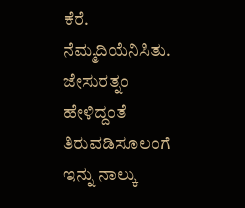ಕೆರೆ. ನೆಮ್ಮದಿಯೆನಿಸಿತು. ಜೇಸುರತ್ನಂ ಹೇಳಿದ್ದಂತೆ ತಿರುವಡಿಸೂಲಂಗೆ ಇನ್ನು ನಾಲ್ಕು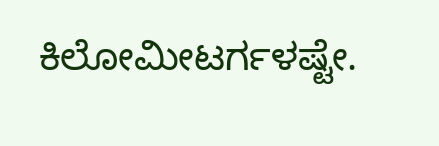ಕಿಲೋಮೀಟರ್ಗಳಷ್ಟೇ.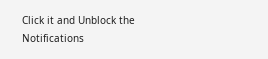Click it and Unblock the Notifications